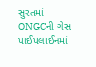સુરતમાં ONGCની ગેસ પાઈપલાઈનમાં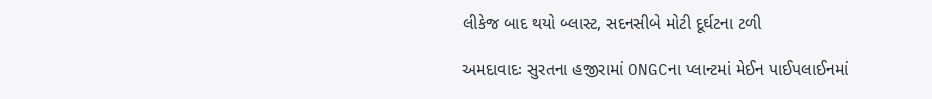લીકેજ બાદ થયો બ્લાસ્ટ, સદનસીબે મોટી દૂર્ઘટના ટળી

અમદાવાદઃ સુરતના હજીરામાં ONGCના પ્લાન્ટમાં મેઈન પાઈપલાઈનમાં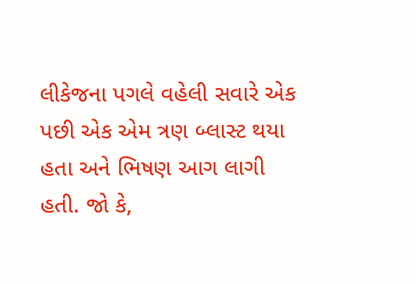લીકેજના પગલે વહેલી સવારે એક પછી એક એમ ત્રણ બ્લાસ્ટ થયા હતા અને ભિષણ આગ લાગી હતી. જો કે,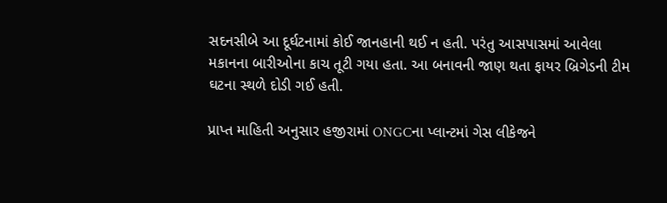સદનસીબે આ દૂર્ઘટનામાં કોઈ જાનહાની થઈ ન હતી. પરંતુ આસપાસમાં આવેલા મકાનના બારીઓના કાચ તૂટી ગયા હતા. આ બનાવની જાણ થતા ફાયર બ્રિગેડની ટીમ ઘટના સ્થળે દોડી ગઈ હતી.

પ્રાપ્ત માહિતી અનુસાર હજીરામાં ONGCના પ્લાન્ટમાં ગેસ લીકેજને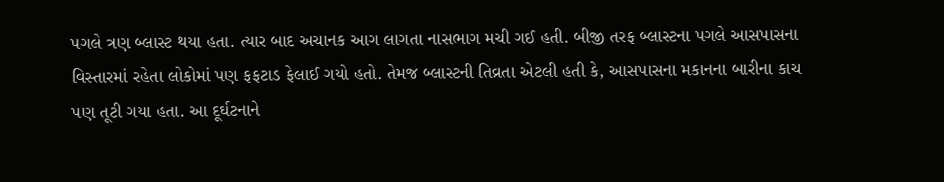પગલે ત્રણ બ્લાસ્ટ થયા હતા. ત્યાર બાદ અચાનક આગ લાગતા નાસભાગ મચી ગઈ હતી. બીજી તરફ બ્લાસ્ટના પગલે આસપાસના વિસ્તારમાં રહેતા લોકોમાં પણ ફફટાડ ફેલાઈ ગયો હતો. તેમજ બ્લાસ્ટની તિવ્રતા એટલી હતી કે, આસપાસના મકાનના બારીના કાચ પણ તૂટી ગયા હતા. આ દૂર્ઘટનાને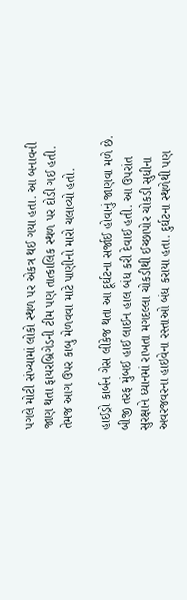પગલે મોટી સંખ્યામાં લોકો સ્થળ પર એકત્ર થઈ ગયા હતા. આ બનાવની જાણ થતા ફાયરબ્રિગેડની ટીમ પણ તાત્કાલિક સ્થળ પર દોડી ગઈ હતી. તેમજ આગ ઉપર કાબુ મેળવવા માટે પાણીનો મારો ચલાવ્યો હતો.

હાઈડ્રો કાર્બન ગેસ લીકેજ થતા આ દૂર્ઘટના સર્જાઈ હોવાનું જાણવા મળે છે. બીજી તરફ મુંબઈ હાઈ લાઈન હાલ બંધ કરી દેવાઈ હતી. આ ઉપરાંત સુરક્ષાને ધ્યાનમાં રાખતા મગદલ્લા ચોકડીથી ઈચ્છાપોર ચોકડી સુધીના અવરજવરના હાઇવેના રસ્તાઓ બંધ કરાયા હતા. દુર્ઘટના સ્થળેથી પણ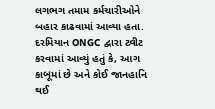લગભગ તમામ કર્મચારીઓને બહાર કાઢવામાં આવ્યા હતા. દરમિયાન ONGC દ્વારા ટ્વીટ કરવામાં આવ્યું હતું કે, આગ કાબૂમાં છે અને કોઈ જાનહાનિ થઈ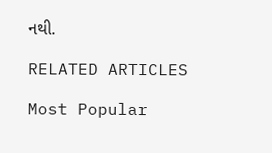નથી.

RELATED ARTICLES

Most Popular